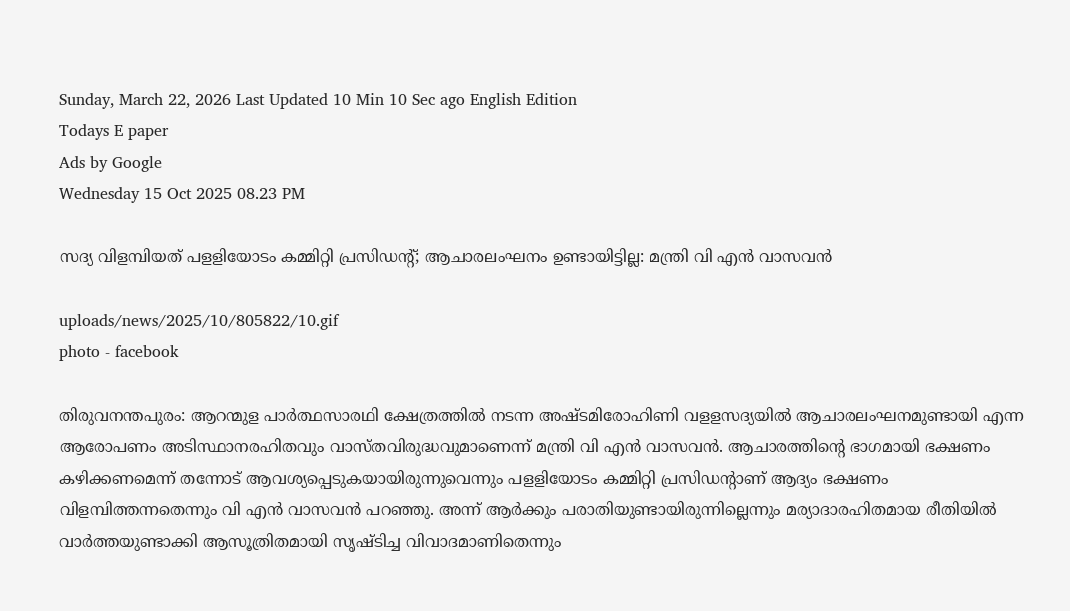Sunday, March 22, 2026 Last Updated 10 Min 10 Sec ago English Edition
Todays E paper
Ads by Google
Wednesday 15 Oct 2025 08.23 PM

സദ്യ വിളമ്പിയത് പളളിയോടം കമ്മിറ്റി പ്രസിഡന്റ്; ആചാരലംഘനം ഉണ്ടായിട്ടില്ല: മന്ത്രി വി എന്‍ വാസവന്‍

uploads/news/2025/10/805822/10.gif
photo - facebook

തിരുവനന്തപുരം: ആറന്മുള പാര്‍ത്ഥസാരഥി ക്ഷേത്രത്തില്‍ നടന്ന അഷ്ടമിരോഹിണി വളളസദ്യയില്‍ ആചാരലംഘനമുണ്ടായി എന്ന ആരോപണം അടിസ്ഥാനരഹിതവും വാസ്തവിരുദ്ധവുമാണെന്ന് മന്ത്രി വി എന്‍ വാസവന്‍. ആചാരത്തിന്റെ ഭാഗമായി ഭക്ഷണം കഴിക്കണമെന്ന് തന്നോട് ആവശ്യപ്പെടുകയായിരുന്നുവെന്നും പളളിയോടം കമ്മിറ്റി പ്രസിഡന്റാണ് ആദ്യം ഭക്ഷണം വിളമ്പിത്തന്നതെന്നും വി എന്‍ വാസവന്‍ പറഞ്ഞു. അന്ന് ആര്‍ക്കും പരാതിയുണ്ടായിരുന്നില്ലെന്നും മര്യാദാരഹിതമായ രീതിയില്‍ വാര്‍ത്തയുണ്ടാക്കി ആസൂത്രിതമായി സൃഷ്ടിച്ച വിവാദമാണിതെന്നും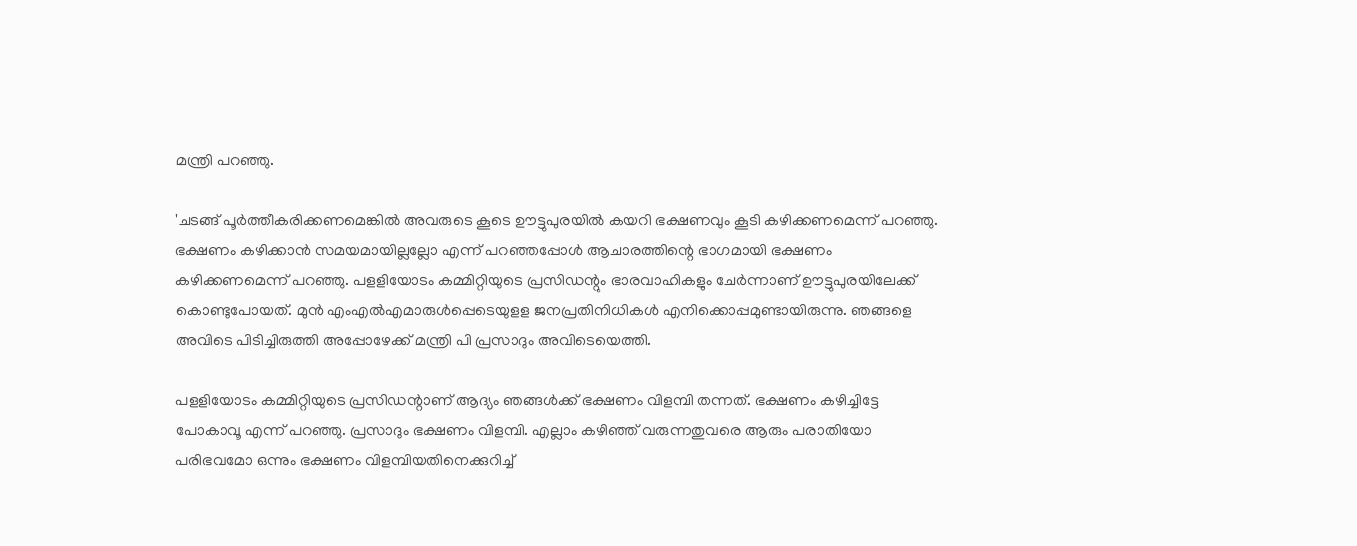മന്ത്രി പറഞ്ഞു.

'ചടങ്ങ് പൂര്‍ത്തീകരിക്കണമെങ്കില്‍ അവരുടെ കൂടെ ഊട്ടുപുരയില്‍ കയറി ഭക്ഷണവും കൂടി കഴിക്കണമെന്ന് പറഞ്ഞു. ഭക്ഷണം കഴിക്കാന്‍ സമയമായില്ലല്ലോ എന്ന് പറഞ്ഞപ്പോള്‍ ആചാരത്തിന്റെ ഭാഗമായി ഭക്ഷണം കഴിക്കണമെന്ന് പറഞ്ഞു. പളളിയോടം കമ്മിറ്റിയുടെ പ്രസിഡന്റും ഭാരവാഹികളും ചേര്‍ന്നാണ് ഊട്ടുപുരയിലേക്ക് കൊണ്ടുപോയത്. മുന്‍ എംഎല്‍എമാരുള്‍പ്പെടെയുളള ജനപ്രതിനിധികള്‍ എനിക്കൊപ്പമുണ്ടായിരുന്നു. ഞങ്ങളെ അവിടെ പിടിച്ചിരുത്തി അപ്പോഴേക്ക് മന്ത്രി പി പ്രസാദും അവിടെയെത്തി.

പളളിയോടം കമ്മിറ്റിയുടെ പ്രസിഡന്റാണ് ആദ്യം ഞങ്ങള്‍ക്ക് ഭക്ഷണം വിളമ്പി തന്നത്. ഭക്ഷണം കഴിച്ചിട്ടേ പോകാവൂ എന്ന് പറഞ്ഞു. പ്രസാദും ഭക്ഷണം വിളമ്പി. എല്ലാം കഴിഞ്ഞ് വരുന്നതുവരെ ആരും പരാതിയോ പരിഭവമോ ഒന്നും ഭക്ഷണം വിളമ്പിയതിനെക്കുറിച്ച്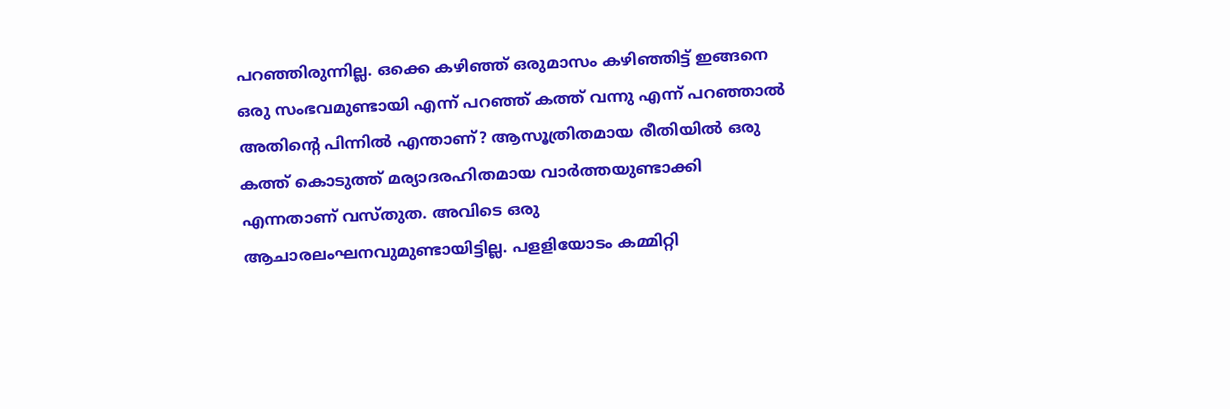പറഞ്ഞിരുന്നില്ല. ഒക്കെ കഴിഞ്ഞ് ഒരുമാസം കഴിഞ്ഞിട്ട് ഇങ്ങനെ ഒരു സംഭവമുണ്ടായി എന്ന് പറഞ്ഞ് കത്ത് വന്നു എന്ന് പറഞ്ഞാല്‍ അതിന്റെ പിന്നില്‍ എന്താണ്? ആസൂത്രിതമായ രീതിയില്‍ ഒരു കത്ത് കൊടുത്ത് മര്യാദരഹിതമായ വാര്‍ത്തയുണ്ടാക്കി എന്നതാണ് വസ്തുത. അവിടെ ഒരു ആചാരലംഘനവുമുണ്ടായിട്ടില്ല. പളളിയോടം കമ്മിറ്റി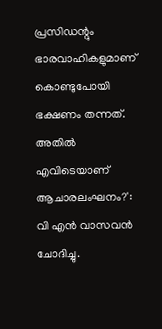പ്രസിഡന്റും ഭാരവാഹികളുമാണ് കൊണ്ടുപോയി ഭക്ഷണം തന്നത്. അതില്‍ എവിടെയാണ് ആചാരലംഘനം?': വി എന്‍ വാസവന്‍ ചോദിച്ചു.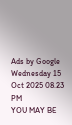Ads by Google
Wednesday 15 Oct 2025 08.23 PM
YOU MAY BE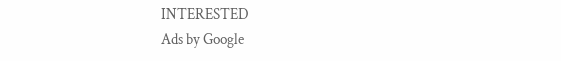INTERESTED
Ads by Google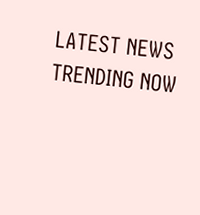LATEST NEWS
TRENDING NOW